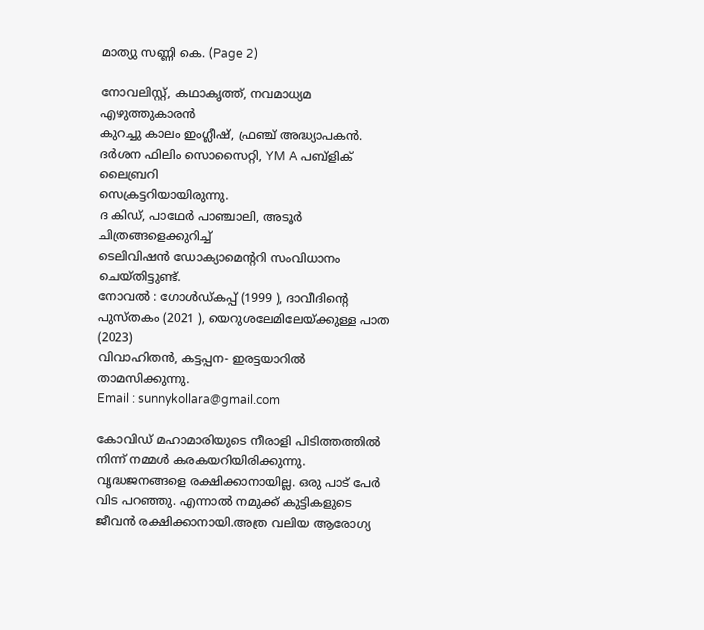മാത്യു സണ്ണി കെ. (Page 2)

നോവലിസ്റ്റ്, കഥാകൃത്ത്, നവമാധ്യമ എഴുത്തുകാരൻ
കുറച്ചു കാലം ഇംഗ്ലീഷ്, ഫ്രഞ്ച് അദ്ധ്യാപകൻ.
ദർശന ഫിലിം സൊസൈറ്റി, YM A പബ്ളിക് ലൈബ്രറി
സെക്രട്ടറിയായിരുന്നു.
ദ കിഡ്, പാഥേർ പാഞ്ചാലി, അടൂർ ചിത്രങ്ങളെക്കുറിച്ച്
ടെലിവിഷൻ ഡോക്യാമെന്ററി സംവിധാനം ചെയ്തിട്ടുണ്ട്.
നോവൽ : ഗോൾഡ്കപ്പ് (1999 ), ദാവീദിന്റെ പുസ്തകം (2021 ), യെറുശലേമിലേയ്ക്കുള്ള പാത (2023)
വിവാഹിതൻ, കട്ടപ്പന- ഇരട്ടയാറിൽ താമസിക്കുന്നു.
Email : sunnykollara@gmail.com

കോവിഡ് മഹാമാരിയുടെ നീരാളി പിടിത്തത്തിൽ നിന്ന് നമ്മൾ കരകയറിയിരിക്കുന്നു. വൃദ്ധജനങ്ങളെ രക്ഷിക്കാനായില്ല. ഒരു പാട് പേർ വിട പറഞ്ഞു. എന്നാൽ നമുക്ക് കുട്ടികളുടെ ജീവൻ രക്ഷിക്കാനായി.അത്ര വലിയ ആരോഗ്യ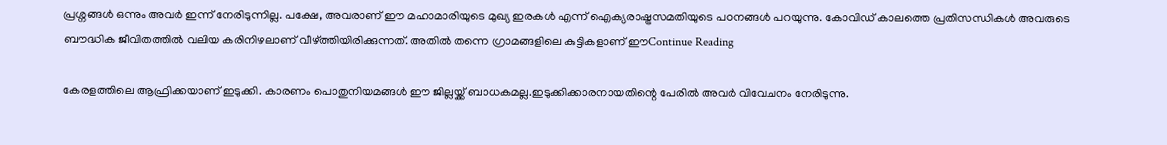പ്രശ്നങ്ങൾ ഒന്നും അവർ ഇന്ന് നേരിടുന്നില്ല. പക്ഷേ, അവരാണ് ഈ മഹാമാരിയുടെ മുഖ്യ ഇരകൾ എന്ന് ഐക്യരാഷ്ട്രസമതിയുടെ പoനങ്ങൾ പറയുന്നു. കോവിഡ് കാലത്തെ പ്രതിസന്ധികൾ അവരുടെ ബൗദ്ധിക ജീവിതത്തിൽ വലിയ കരിനിഴലാണ് വീഴ്ത്തിയിരിക്കുന്നത്. അതിൽ തന്നെ ഗ്രാമങ്ങളിലെ കുട്ടികളാണ് ഈContinue Reading

കേരളത്തിലെ ആഫ്രിക്കയാണ് ഇടുക്കി. കാരണം പൊതുനിയമങ്ങൾ ഈ ജില്ലയ്ക്ക് ബാധകമല്ല.ഇടുക്കിക്കാരനായതിന്റെ പേരിൽ അവർ വിവേചനം നേരിടുന്നു.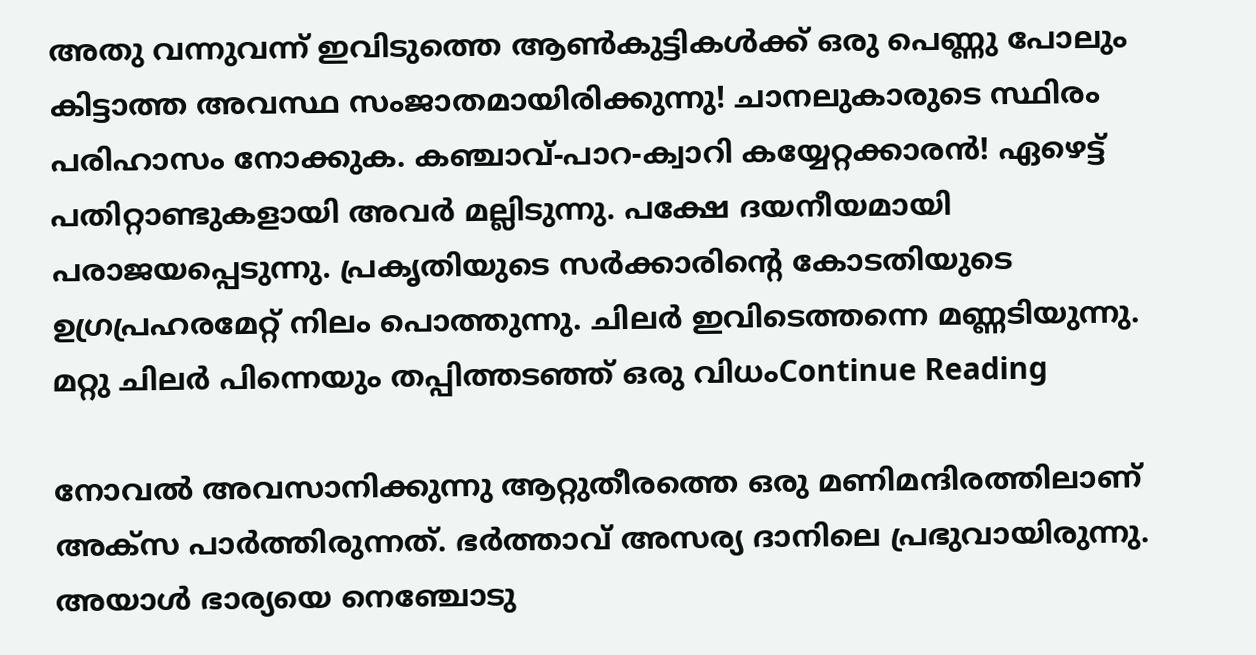അതു വന്നുവന്ന് ഇവിടുത്തെ ആൺകുട്ടികൾക്ക് ഒരു പെണ്ണു പോലും കിട്ടാത്ത അവസ്ഥ സംജാതമായിരിക്കുന്നു! ചാനലുകാരുടെ സ്ഥിരം പരിഹാസം നോക്കുക. കഞ്ചാവ്-പാറ-ക്വാറി കയ്യേറ്റക്കാരൻ! ഏഴെട്ട് പതിറ്റാണ്ടുകളായി അവർ മല്ലിടുന്നു. പക്ഷേ ദയനീയമായി പരാജയപ്പെടുന്നു. പ്രകൃതിയുടെ സർക്കാരിന്റെ കോടതിയുടെ ഉഗ്രപ്രഹരമേറ്റ് നിലം പൊത്തുന്നു. ചിലർ ഇവിടെത്തന്നെ മണ്ണടിയുന്നു. മറ്റു ചിലർ പിന്നെയും തപ്പിത്തടഞ്ഞ് ഒരു വിധംContinue Reading

നോവൽ അവസാനിക്കുന്നു ആറ്റുതീരത്തെ ഒരു മണിമന്ദിരത്തിലാണ് അക്സ പാർത്തിരുന്നത്. ഭർത്താവ് അസര്യ ദാനിലെ പ്രഭുവായിരുന്നു. അയാൾ ഭാര്യയെ നെഞ്ചോടു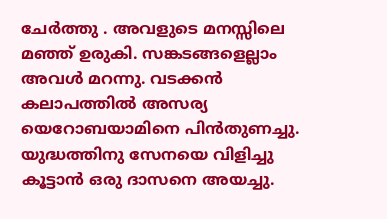ചേർത്തു . അവളുടെ മനസ്സിലെ മഞ്ഞ് ഉരുകി. സങ്കടങ്ങളെല്ലാം അവൾ മറന്നു. വടക്കൻ കലാപത്തിൽ അസര്യ യെറോബയാമിനെ പിൻതുണച്ചു. യുദ്ധത്തിനു സേനയെ വിളിച്ചു കൂട്ടാൻ ഒരു ദാസനെ അയച്ചു.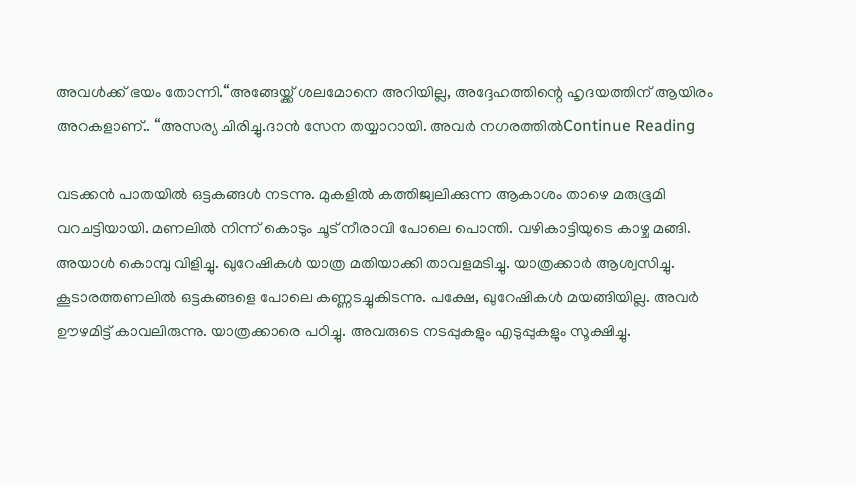അവൾക്ക് ഭയം തോന്നി.“അങ്ങേയ്ക്ക് ശലമോനെ അറിയില്ല, അദ്ദേഹത്തിന്റെ ഹൃദയത്തിന് ആയിരം അറകളാണ്.. “അസര്യ ചിരിച്ചു.ദാൻ സേന തയ്യാറായി. അവർ നഗരത്തിൽContinue Reading

വടക്കൻ പാതയിൽ ഒട്ടകങ്ങൾ നടന്നു. മുകളിൽ കത്തിജ്വലിക്കുന്ന ആകാശം താഴെ മരുഭൂമി വറചട്ടിയായി. മണലിൽ നിന്ന് കൊടും ചൂട് നീരാവി പോലെ പൊന്തി. വഴികാട്ടിയുടെ കാഴ്ച മങ്ങി. അയാൾ കൊമ്പു വിളിച്ചു. ഖുറേഷികൾ യാത്ര മതിയാക്കി താവളമടിച്ചു. യാത്രക്കാർ ആശ്വസിച്ചു. കൂടാരത്തണലിൽ ഒട്ടകങ്ങളെ പോലെ കണ്ണടച്ചുകിടന്നു. പക്ഷേ, ഖുറേഷികൾ മയങ്ങിയില്ല. അവർ ഊഴമിട്ട് കാവലിരുന്നു. യാത്രക്കാരെ പഠിച്ചു. അവരുടെ നടപ്പുകളും എടുപ്പുകളും സൂക്ഷിച്ചു.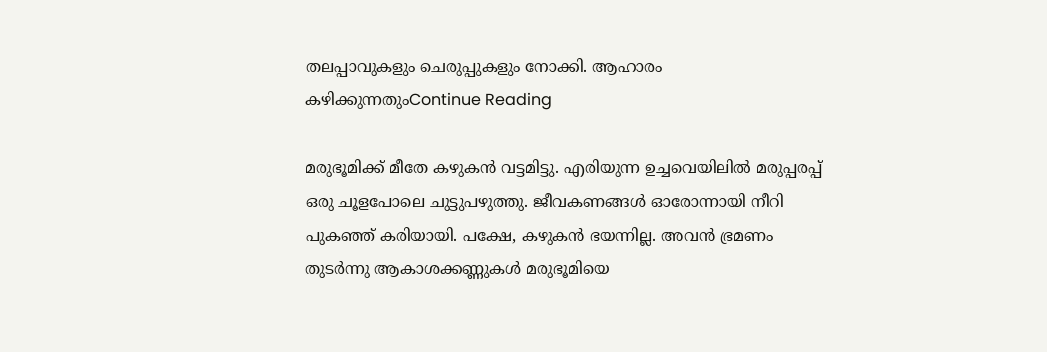തലപ്പാവുകളും ചെരുപ്പുകളും നോക്കി. ആഹാരം കഴിക്കുന്നതുംContinue Reading

മരുഭൂമിക്ക് മീതേ കഴുകൻ വട്ടമിട്ടു. എരിയുന്ന ഉച്ചവെയിലിൽ മരുപ്പരപ്പ് ഒരു ചൂളപോലെ ചുട്ടുപഴുത്തു. ജീവകണങ്ങൾ ഓരോന്നായി നീറി പുകഞ്ഞ് കരിയായി. പക്ഷേ, കഴുകൻ ഭയന്നില്ല. അവൻ ഭ്രമണം തുടർന്നു ആകാശക്കണ്ണുകൾ മരുഭൂമിയെ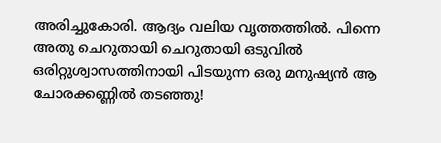അരിച്ചുകോരി. ആദ്യം വലിയ വൃത്തത്തിൽ. പിന്നെ അതു ചെറുതായി ചെറുതായി ഒടുവിൽ ഒരിറ്റുശ്വാസത്തിനായി പിടയുന്ന ഒരു മനുഷ്യൻ ആ ചോരക്കണ്ണിൽ തടഞ്ഞു!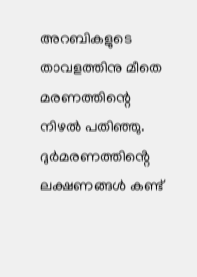അറബികളുടെ താവളത്തിനു മീതെ മരണത്തിന്റെ നിഴൽ പതിഞ്ഞു. ദുർമരണത്തിൻ്റെ ലക്ഷണങ്ങൾ കണ്ട്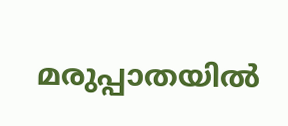മരുപ്പാതയിൽ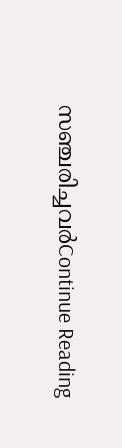സഞ്ചരിച്ചവർContinue Reading